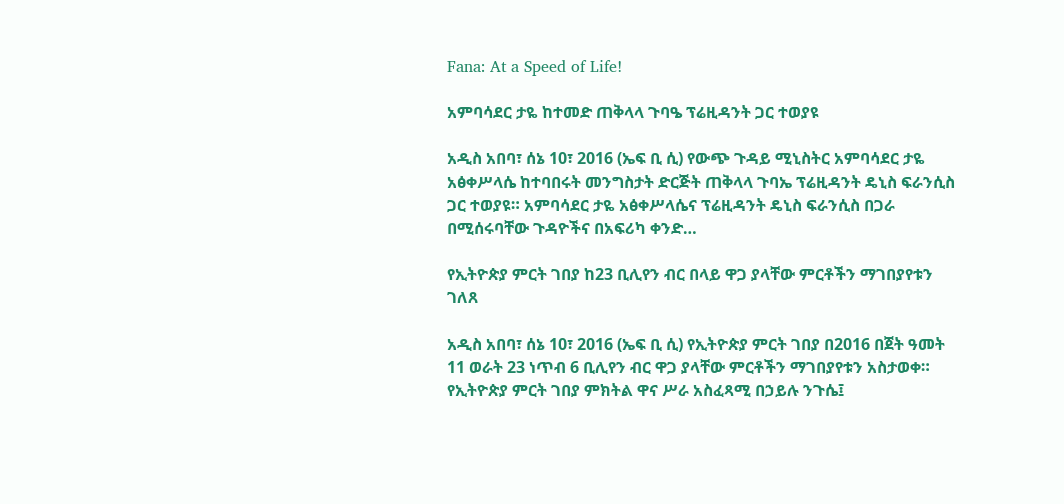Fana: At a Speed of Life!

አምባሳደር ታዬ ከተመድ ጠቅላላ ጉባዔ ፕሬዚዳንት ጋር ተወያዩ

አዲስ አበባ፣ ሰኔ 10፣ 2016 (ኤፍ ቢ ሲ) የውጭ ጉዳይ ሚኒስትር አምባሳደር ታዬ አፅቀሥላሴ ከተባበሩት መንግስታት ድርጅት ጠቅላላ ጉባኤ ፕሬዚዳንት ዴኒስ ፍራንሲስ ጋር ተወያዩ። አምባሳደር ታዬ አፅቀሥላሴና ፕሬዚዳንት ዴኒስ ፍራንሲስ በጋራ በሚሰሩባቸው ጉዳዮችና በአፍሪካ ቀንድ…

የኢትዮጵያ ምርት ገበያ ከ23 ቢሊየን ብር በላይ ዋጋ ያላቸው ምርቶችን ማገበያየቱን ገለጸ

አዲስ አበባ፣ ሰኔ 10፣ 2016 (ኤፍ ቢ ሲ) የኢትዮጵያ ምርት ገበያ በ2016 በጀት ዓመት 11 ወራት 23 ነጥብ 6 ቢሊየን ብር ዋጋ ያላቸው ምርቶችን ማገበያየቱን አስታወቀ። የኢትዮጵያ ምርት ገበያ ምክትል ዋና ሥራ አስፈጻሚ በኃይሉ ንጉሴ፤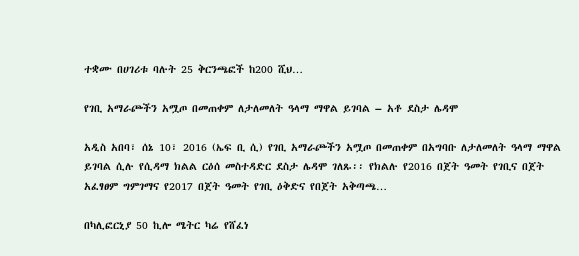ተቋሙ በሀገሪቱ ባሉት 25 ቅርንጫፎች ከ200 ሺህ…

የገቢ አማራጮችን አሟጦ በመጠቀም ለታለመለት ዓላማ ማዋል ይገባል – አቶ ደስታ ሌዳሞ

አዲስ አበባ፣ ሰኔ 10፣ 2016 (ኤፍ ቢ ሲ) የገቢ አማራጮችን አሟጦ በመጠቀም በአግባቡ ለታለመለት ዓላማ ማዋል ይገባል ሲሉ የሲዳማ ክልል ርዕሰ መስተዳድር ደስታ ሌዳሞ ገለጹ፡፡ የክልሉ የ2016 በጀት ዓመት የገቢና በጀት አፈፃፀም ግምገማና የ2017 በጀት ዓመት የገቢ ዕቅድና የበጀት አቅጣጫ…

በካሊፎርኒያ 50 ኪሎ ሜትር ካሬ የሸፈነ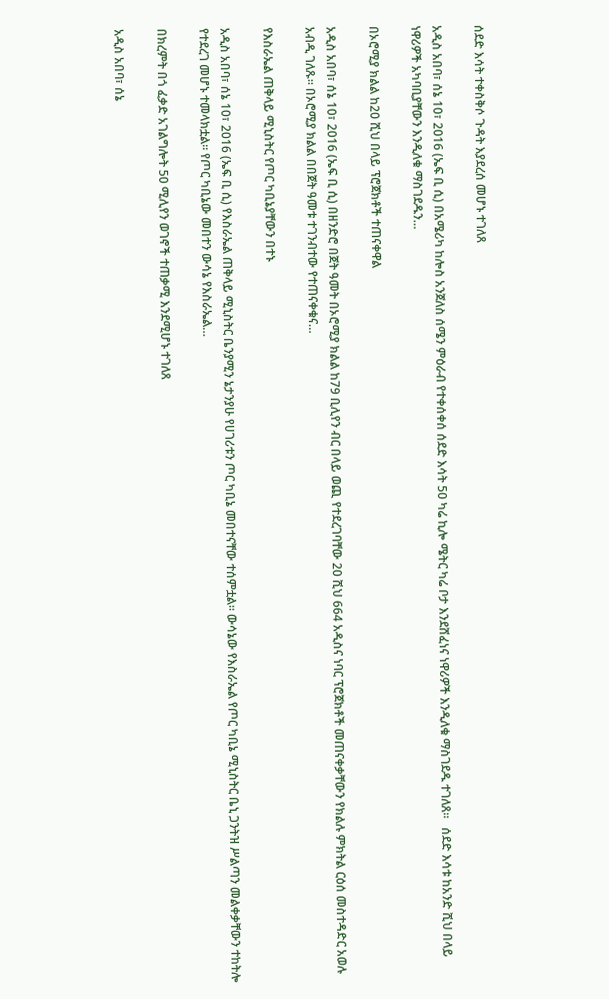ሰደድ እሳት ተቀስቅሶ ጉዳት እያደረሰ መሆኑ ተገለጸ

አዲስ አበባ፣ ሰኔ 10፣ 2016 (ኤፍ ቢ ሲ) በአሜሪካ ከሎስ አንጀለስ ሰሜን ምዕራብ የተቀሰቀሰ ሰደድ እሳት 50 ካሬ ኪሎ ሜትር ካሬ ቦታ እንደሸፈነና ነዋሪዎች እንዲለቁ ማስገደዱ ተገለጸ።   ሰደድ እሳቱ ከአንድ ሺህ በላይ ነዋሪዎች አካባቢያቸውን እንዲለቁ ማስገደዱን…

በኦሮሚያ ክልል ከ20 ሺህ በላይ ፕሮጀክቶች ተጠናቀዋል

አዲስ አበባ፣ ሰኔ 10፣ 2016 (ኤፍ ቢ ሲ) በዘንድሮ በጀት ዓመት በኦሮሚያ ክልል ከ79 ቢሊየን ብር በላይ ወጪ የተደረገባቸው 20 ሺህ 664 አዲስና ነባር ፕሮጀክቶች መጠናቀቃቸውን የክልሉ ምክትል ርዕሰ መስተዳድር አወሉ አብዲ ገለጹ። በኦሮሚያ ክልል በበጀት ዓመቱ ተገንብተው የተጠናቀቁና…

የእስራኤል ጠቅላይ ሚኒስትር የጦር ካቢኔያቸውን በተኑ

አዲስ አበባ፣ ሰኔ 10፣ 2016 (ኤፍ ቢ ሲ) የእስራኤል ጠቅላይ ሚኒስትር ቤንያሚን ኔታንያሁ የሀገሪቱን ጦር ካቢኔ መበተናቸው ተሰምቷል፡፡ ውሳኔው የእስራኤል የጦር ካቢኔ ሚኒስትር ቤኒ ጋንትዝ ሥልጣን መልቀቃቸውን ተከትሎ የተደረገ መሆኑ ተመላክቷል፡፡ የጦር ካቢኔው መበተን ውሳኔ የእስራኤል…

በክረምት በጎ ፈቃድ አገልግሎት 50 ሚሊየን ወገኖች ተጠቃሚ እንደሚሆኑ ተገለጸ

አዲስ አበባ፣ ሰኔ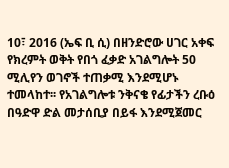10፣ 2016 (ኤፍ ቢ ሲ) በዘንድሮው ሀገር አቀፍ የክረምት ወቅት የበጎ ፈቃድ አገልግሎት 50 ሚሊየን ወገኖች ተጠቃሚ እንደሚሆኑ ተመላከተ፡፡ የአገልግሎቱ ንቅናቄ የፊታችን ረቡዕ በዓድዋ ድል መታሰቢያ በይፋ እንደሚጀመር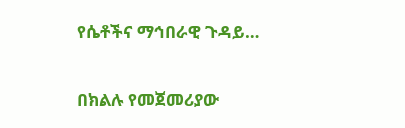የሴቶችና ማኅበራዊ ጉዳይ…

በክልሉ የመጀመሪያው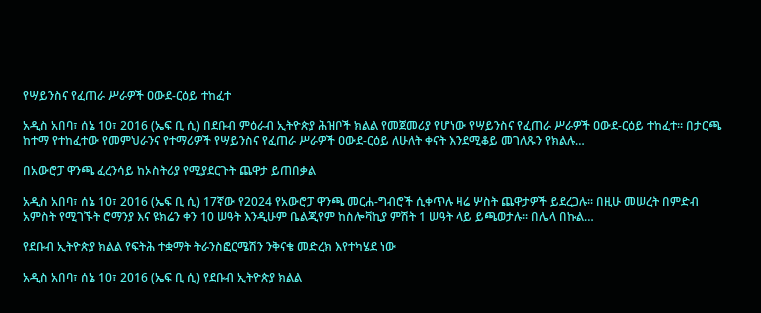የሣይንስና የፈጠራ ሥራዎች ዐውደ-ርዕይ ተከፈተ

አዲስ አበባ፣ ሰኔ 10፣ 2016 (ኤፍ ቢ ሲ) በደቡብ ምዕራብ ኢትዮጵያ ሕዝቦች ክልል የመጀመሪያ የሆነው የሣይንስና የፈጠራ ሥራዎች ዐውደ-ርዕይ ተከፈተ፡፡ በታርጫ ከተማ የተከፈተው የመምህራንና የተማሪዎች የሣይንስና የፈጠራ ሥራዎች ዐውደ-ርዕይ ለሁለት ቀናት እንደሚቆይ መገለጹን የክልሉ…

በአውሮፓ ዋንጫ ፈረንሳይ ከኦስትሪያ የሚያደርጉት ጨዋታ ይጠበቃል

አዲስ አበባ፣ ሰኔ 10፣ 2016 (ኤፍ ቢ ሲ) 17ኛው የ2024 የአውሮፓ ዋንጫ መርሐ-ግብሮች ሲቀጥሉ ዛሬ ሦስት ጨዋታዎች ይደረጋሉ፡፡ በዚሁ መሠረት በምድብ አምስት የሚገኙት ሮማንያ እና ዩክሬን ቀን 10 ሠዓት እንዲሁም ቤልጂየም ከስሎቫኪያ ምሽት 1 ሠዓት ላይ ይጫወታሉ፡፡ በሌላ በኩል…

የደቡብ ኢትዮጵያ ክልል የፍትሕ ተቋማት ትራንስፎርሜሽን ንቅናቄ መድረክ እየተካሄደ ነው

አዲስ አበባ፣ ሰኔ 10፣ 2016 (ኤፍ ቢ ሲ) የደቡብ ኢትዮጵያ ክልል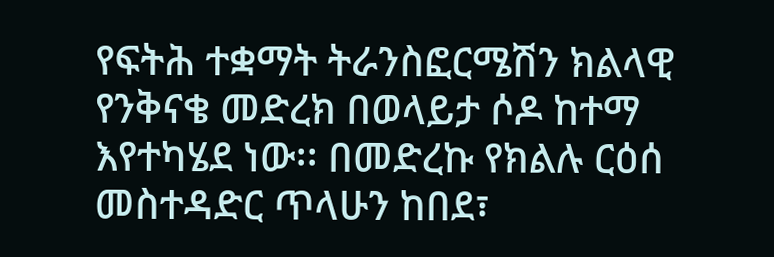የፍትሕ ተቋማት ትራንስፎርሜሽን ክልላዊ የንቅናቄ መድረክ በወላይታ ሶዶ ከተማ እየተካሄደ ነው፡፡ በመድረኩ የክልሉ ርዕሰ መስተዳድር ጥላሁን ከበደ፣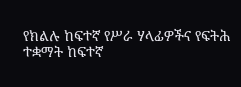የክልሉ ከፍተኛ የሥራ ሃላፊዎችና የፍትሕ ተቋማት ከፍተኛ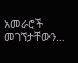አመራሮች መገኘታቸውን…